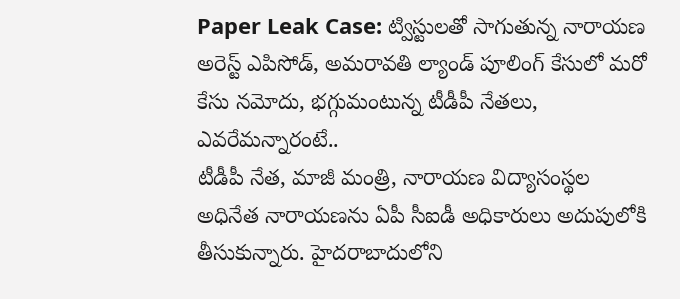Paper Leak Case: ట్విస్టులతో సాగుతున్న నారాయణ అరెస్ట్ ఎపిసోడ్, అమరావతి ల్యాండ్ పూలింగ్ కేసులో మరో కేసు నమోదు, భగ్గుమంటున్న టీడీపీ నేతలు, ఎవరేమన్నారంటే..
టీడీపీ నేత, మాజీ మంత్రి, నారాయణ విద్యాసంస్థల అధినేత నారాయణను ఏపీ సీఐడీ అధికారులు అదుపులోకి తీసుకున్నారు. హైదరాబాదులోని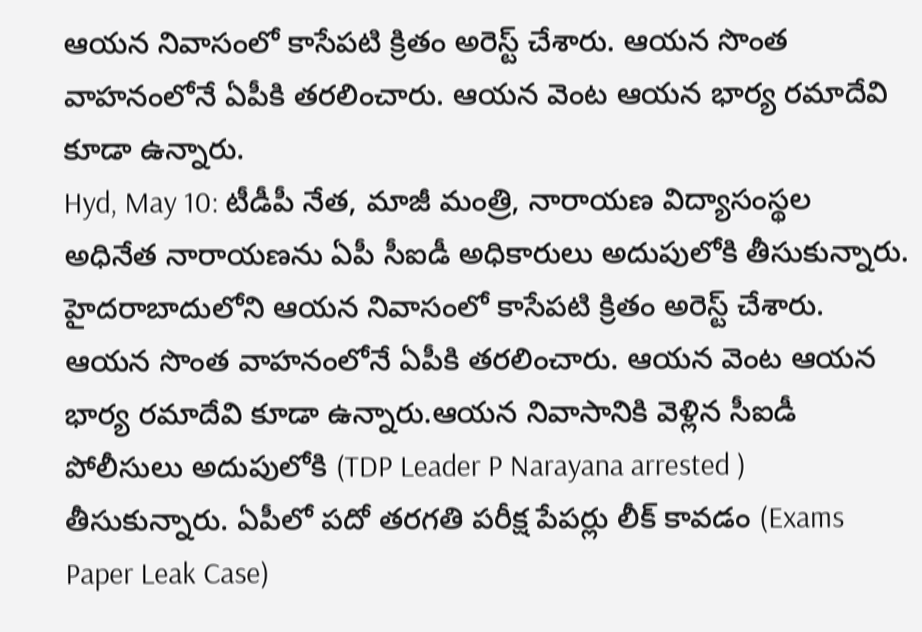ఆయన నివాసంలో కాసేపటి క్రితం అరెస్ట్ చేశారు. ఆయన సొంత వాహనంలోనే ఏపీకి తరలించారు. ఆయన వెంట ఆయన భార్య రమాదేవి కూడా ఉన్నారు.
Hyd, May 10: టీడీపీ నేత, మాజీ మంత్రి, నారాయణ విద్యాసంస్థల అధినేత నారాయణను ఏపీ సీఐడీ అధికారులు అదుపులోకి తీసుకున్నారు. హైదరాబాదులోని ఆయన నివాసంలో కాసేపటి క్రితం అరెస్ట్ చేశారు. ఆయన సొంత వాహనంలోనే ఏపీకి తరలించారు. ఆయన వెంట ఆయన భార్య రమాదేవి కూడా ఉన్నారు.ఆయన నివాసానికి వెళ్లిన సీఐడీ పోలీసులు అదుపులోకి (TDP Leader P Narayana arrested ) తీసుకున్నారు. ఏపీలో పదో తరగతి పరీక్ష పేపర్లు లీక్ కావడం (Exams Paper Leak Case)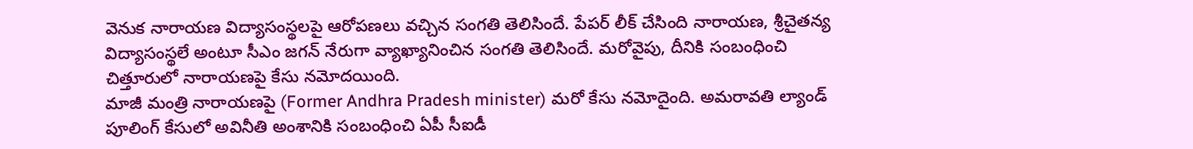వెనుక నారాయణ విద్యాసంస్థలపై ఆరోపణలు వచ్చిన సంగతి తెలిసిందే. పేపర్ లీక్ చేసింది నారాయణ, శ్రీచైతన్య విద్యాసంస్థలే అంటూ సీఎం జగన్ నేరుగా వ్యాఖ్యానించిన సంగతి తెలిసిందే. మరోవైపు, దీనికి సంబంధించి చిత్తూరులో నారాయణపై కేసు నమోదయింది.
మాజీ మంత్రి నారాయణపై (Former Andhra Pradesh minister) మరో కేసు నమోదైంది. అమరావతి ల్యాండ్ పూలింగ్ కేసులో అవినీతి అంశానికి సంబంధించి ఏపీ సీఐడీ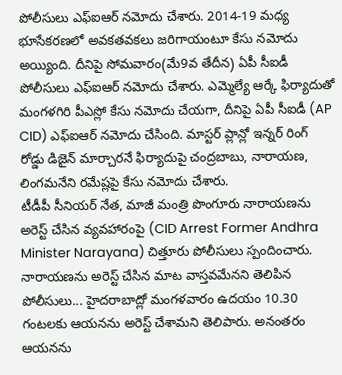పోలీసులు ఎఫ్ఐఆర్ నమోదు చేశారు. 2014-19 మధ్య భూసేకరణలో అవకతవకలు జరిగాయంటూ కేసు నమోదు అయ్యింది. దీనిపై సోమవారం(మే9వ తేదీన) ఏపీ సీఐడీ పోలీసులు ఎఫ్ఐఆర్ నమోదు చేశారు. ఎమ్మెల్యే ఆర్కే ఫిర్యాదుతో మంగళగిరి పీఎస్లో కేసు నమోదు చేయగా, దీనిపై ఏపీ సీఐడీ (AP CID) ఎఫ్ఐఆర్ నమోదు చేసింది. మాస్టర్ ప్లాన్లో ఇన్నర్ రింగ్ రోడ్డు డిజైన్ మార్చారనే ఫిర్యాదుపై చంద్రబాబు, నారాయణ, లింగమనేని రమేష్లపై కేసు నమోదు చేశారు.
టీడీపీ సీనియర్ నేత, మాజీ మంత్రి పొంగూరు నారాయణను అరెస్ట్ చేసిన వ్యవహారంపై (CID Arrest Former Andhra Minister Narayana) చిత్తూరు పోలీసులు స్పందించారు. నారాయణను అరెస్ట్ చేసిన మాట వాస్తవమేనని తెలిపిన పోలీసులు... హైదరాబాద్లో మంగళవారం ఉదయం 10.30 గంటలకు ఆయనను అరెస్ట్ చేశామని తెలిపారు. అనంతరం ఆయనను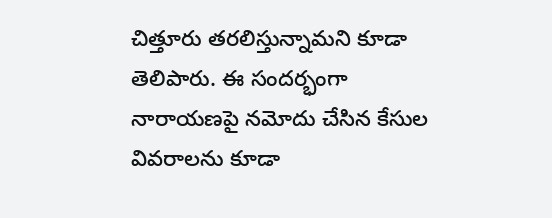చిత్తూరు తరలిస్తున్నామని కూడా తెలిపారు. ఈ సందర్భంగా నారాయణపై నమోదు చేసిన కేసుల వివరాలను కూడా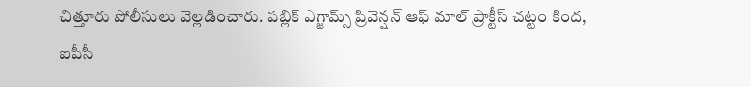చిత్తూరు పోలీసులు వెల్లడించారు. పబ్లిక్ ఎగ్జామ్స్ ప్రివెన్షన్ ఆఫ్ మాల్ ప్రాక్టీస్ చట్టం కింద, ఐపీసీ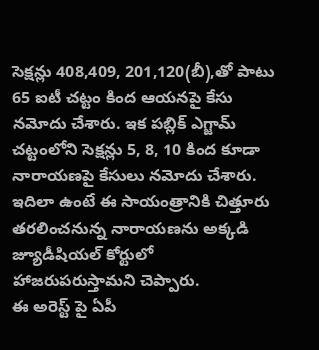సెక్షన్లు 408,409, 201,120(బీ),తో పాటు 65 ఐటీ చట్టం కింద ఆయనపై కేసు నమోదు చేశారు. ఇక పబ్లిక్ ఎగ్జామ్ చట్టంలోని సెక్షన్లు 5, 8, 10 కింద కూడా నారాయణపై కేసులు నమోదు చేశారు. ఇదిలా ఉంటే ఈ సాయంత్రానికి చిత్తూరు తరలించనున్న నారాయణను అక్కడి జ్యూడీషియల్ కోర్టులో హాజరుపరుస్తామని చెప్పారు.
ఈ అరెస్ట్ పై ఏపీ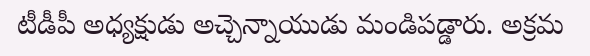టీడీపీ అధ్యక్షుడు అచ్చెన్నాయుడు మండిపడ్డారు. అక్రమ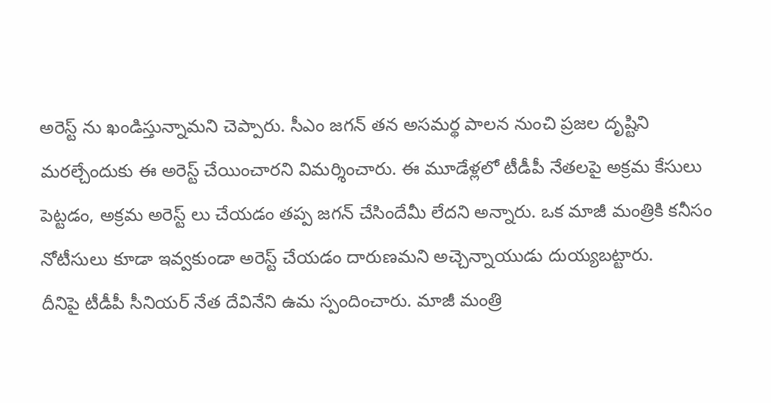అరెస్ట్ ను ఖండిస్తున్నామని చెప్పారు. సీఎం జగన్ తన అసమర్థ పాలన నుంచి ప్రజల దృష్టిని మరల్చేందుకు ఈ అరెస్ట్ చేయించారని విమర్శించారు. ఈ మూడేళ్లలో టీడీపీ నేతలపై అక్రమ కేసులు పెట్టడం, అక్రమ అరెస్ట్ లు చేయడం తప్ప జగన్ చేసిందేమీ లేదని అన్నారు. ఒక మాజీ మంత్రికి కనీసం నోటీసులు కూడా ఇవ్వకుండా అరెస్ట్ చేయడం దారుణమని అచ్చెన్నాయుడు దుయ్యబట్టారు.
దీనిపై టీడీపీ సీనియర్ నేత దేవినేని ఉమ స్పందించారు. మాజీ మంత్రి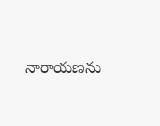నారాయణను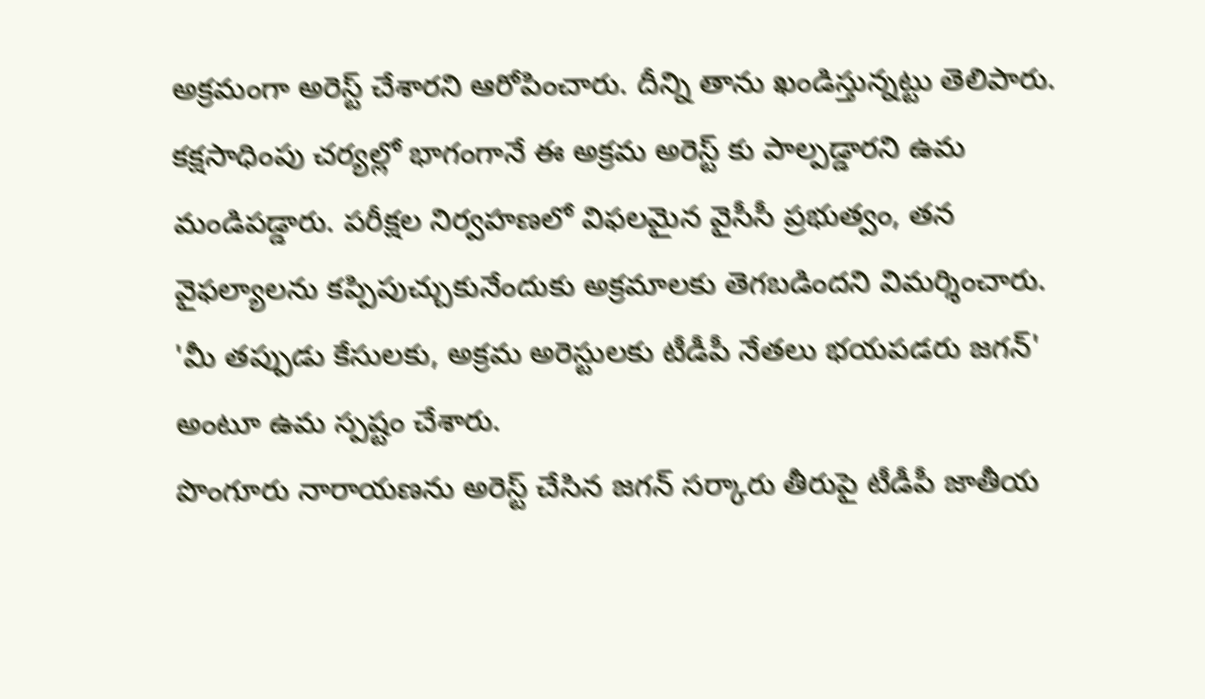అక్రమంగా అరెస్ట్ చేశారని ఆరోపించారు. దీన్ని తాను ఖండిస్తున్నట్టు తెలిపారు. కక్షసాధింపు చర్యల్లో భాగంగానే ఈ అక్రమ అరెస్ట్ కు పాల్పడ్డారని ఉమ మండిపడ్డారు. పరీక్షల నిర్వహణలో విఫలమైన వైసీసీ ప్రభుత్వం, తన వైఫల్యాలను కప్పిపుచ్చుకునేందుకు అక్రమాలకు తెగబడిందని విమర్శించారు. 'మీ తప్పుడు కేసులకు, అక్రమ అరెస్టులకు టీడీపీ నేతలు భయపడరు జగన్' అంటూ ఉమ స్పష్టం చేశారు.
పొంగూరు నారాయణను అరెస్ట్ చేసిన జగన్ సర్కారు తీరుపై టీడీపీ జాతీయ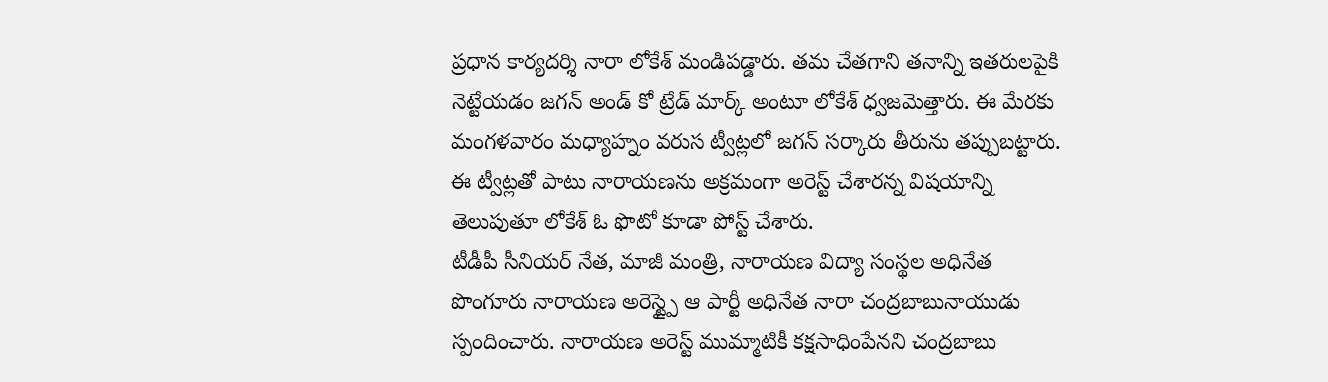ప్రధాన కార్యదర్శి నారా లోకేశ్ మండిపడ్డారు. తమ చేతగాని తనాన్ని ఇతరులపైకి నెట్టేయడం జగన్ అండ్ కో ట్రేడ్ మార్క్ అంటూ లోకేశ్ ధ్వజమెత్తారు. ఈ మేరకు మంగళవారం మధ్యాహ్నం వరుస ట్వీట్లలో జగన్ సర్కారు తీరును తప్పుబట్టారు. ఈ ట్వీట్లతో పాటు నారాయణను అక్రమంగా అరెస్ట్ చేశారన్న విషయాన్ని తెలుపుతూ లోకేశ్ ఓ ఫొటో కూడా పోస్ట్ చేశారు.
టీడీపీ సీనియర్ నేత, మాజీ మంత్రి, నారాయణ విద్యా సంస్థల అధినేత పొంగూరు నారాయణ అరెస్ట్పై ఆ పార్టీ అధినేత నారా చంద్రబాబునాయుడు స్పందించారు. నారాయణ అరెస్ట్ ముమ్మాటికీ కక్షసాధింపేనని చంద్రబాబు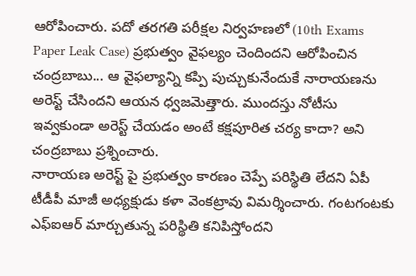ఆరోపించారు. పదో తరగతి పరీక్షల నిర్వహణలో (10th Exams Paper Leak Case) ప్రభుత్వం వైఫల్యం చెందిందని ఆరోపించిన చంద్రబాబు... ఆ వైఫల్యాన్ని కప్పి పుచ్చుకునేందుకే నారాయణను అరెస్ట్ చేసిందని ఆయన ధ్వజమెత్తారు. ముందస్తు నోటీసు ఇవ్వకుండా అరెస్ట్ చేయడం అంటే కక్షపూరిత చర్య కాదా? అని చంద్రబాబు ప్రశ్నించారు.
నారాయణ అరెస్ట్ పై ప్రభుత్వం కారణం చెప్పే పరిస్థితి లేదని ఏపీ టీడీపీ మాజీ అధ్యక్షుడు కళా వెంకట్రావు విమర్శించారు. గంటగంటకు ఎఫ్ఐఆర్ మార్చుతున్న పరిస్థితి కనిపిస్తోందని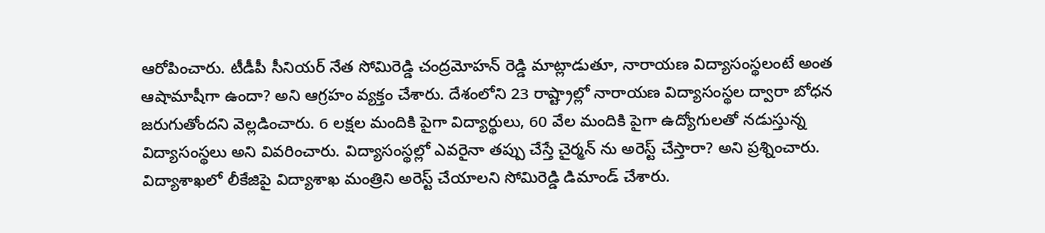ఆరోపించారు. టీడీపీ సీనియర్ నేత సోమిరెడ్డి చంద్రమోహన్ రెడ్డి మాట్లాడుతూ, నారాయణ విద్యాసంస్థలంటే అంత ఆషామాషీగా ఉందా? అని ఆగ్రహం వ్యక్తం చేశారు. దేశంలోని 23 రాష్ట్రాల్లో నారాయణ విద్యాసంస్థల ద్వారా బోధన జరుగుతోందని వెల్లడించారు. 6 లక్షల మందికి పైగా విద్యార్థులు, 60 వేల మందికి పైగా ఉద్యోగులతో నడుస్తున్న విద్యాసంస్థలు అని వివరించారు. విద్యాసంస్థల్లో ఎవరైనా తప్పు చేస్తే చైర్మన్ ను అరెస్ట్ చేస్తారా? అని ప్రశ్నించారు. విద్యాశాఖలో లీకేజిపై విద్యాశాఖ మంత్రిని అరెస్ట్ చేయాలని సోమిరెడ్డి డిమాండ్ చేశారు.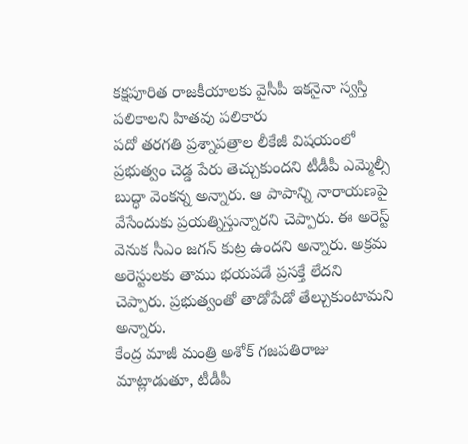కక్షపూరిత రాజకీయాలకు వైసీపీ ఇకనైనా స్వస్తి పలికాలని హితవు పలికారు
పదో తరగతి ప్రశ్నాపత్రాల లీకేజీ విషయంలో ప్రభుత్వం చెడ్డ పేరు తెచ్చుకుందని టీడీపీ ఎమ్మెల్సీ బుద్ధా వెంకన్న అన్నారు. ఆ పాపాన్ని నారాయణపై వేసేందుకు ప్రయత్నిస్తున్నారని చెప్పారు. ఈ అరెస్ట్ వెనుక సీఎం జగన్ కుట్ర ఉందని అన్నారు. అక్రమ అరెస్టులకు తాము భయపడే ప్రసక్తే లేదని చెప్పారు. ప్రభుత్వంతో తాడోపేడో తేల్చుకుంటామని అన్నారు.
కేంద్ర మాజీ మంత్రి అశోక్ గజపతిరాజు మాట్లాడుతూ, టీడీపీ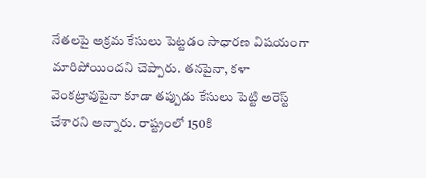నేతలపై అక్రమ కేసులు పెట్టడం సాధారణ విషయంగా మారిపోయిందని చెప్పారు. తనపైనా, కళా వెంకట్రావుపైనా కూడా తప్పుడు కేసులు పెట్టి అరెస్ట్ చేశారని అన్నారు. రాష్ట్రంలో 150కి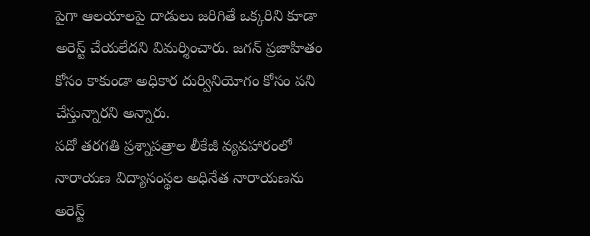పైగా ఆలయాలపై దాడులు జరిగితే ఒక్కరిని కూడా అరెస్ట్ చేయలేదని విమర్శించారు. జగన్ ప్రజాహితం కోసం కాకుండా అధికార దుర్వినియోగం కోసం పని చేస్తున్నారని అన్నారు.
పదో తరగతి ప్రశ్నాపత్రాల లీకేజీ వ్యవహారంలో నారాయణ విద్యాసంస్థల అధినేత నారాయణను అరెస్ట్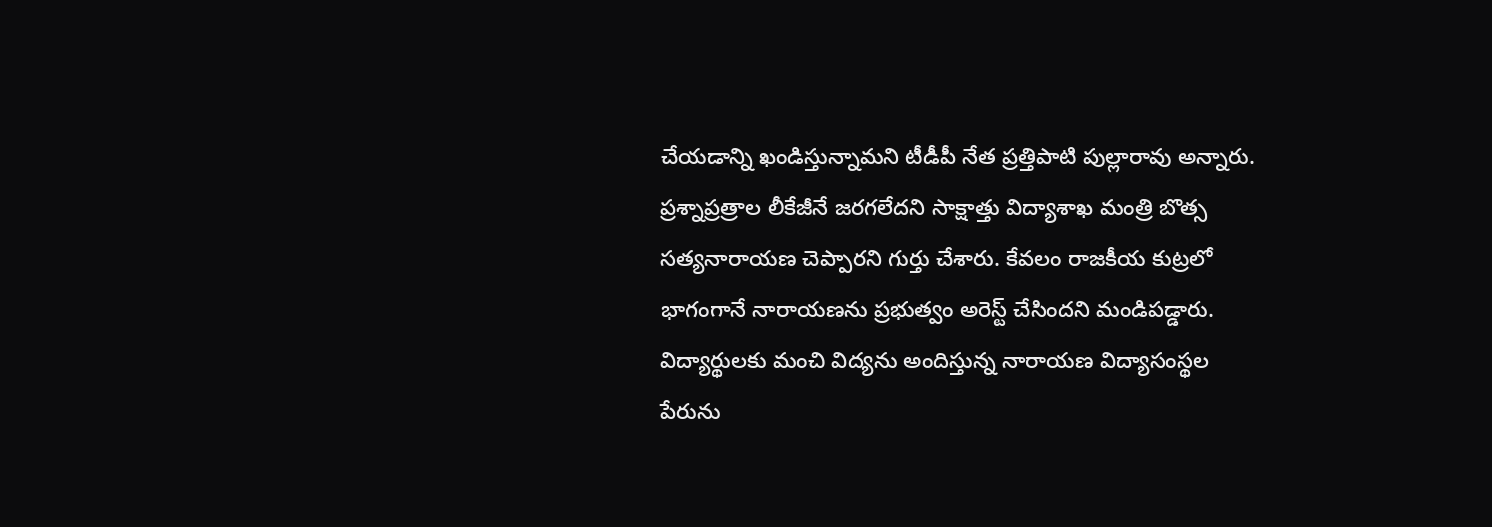చేయడాన్ని ఖండిస్తున్నామని టీడీపీ నేత ప్రత్తిపాటి పుల్లారావు అన్నారు. ప్రశ్నాప్రత్రాల లీకేజీనే జరగలేదని సాక్షాత్తు విద్యాశాఖ మంత్రి బొత్స సత్యనారాయణ చెప్పారని గుర్తు చేశారు. కేవలం రాజకీయ కుట్రలో భాగంగానే నారాయణను ప్రభుత్వం అరెస్ట్ చేసిందని మండిపడ్డారు. విద్యార్థులకు మంచి విద్యను అందిస్తున్న నారాయణ విద్యాసంస్థల పేరును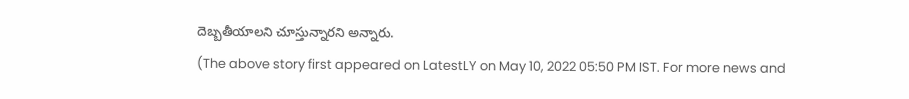దెబ్బతీయాలని చూస్తున్నారని అన్నారు.
(The above story first appeared on LatestLY on May 10, 2022 05:50 PM IST. For more news and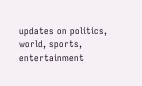updates on politics, world, sports, entertainment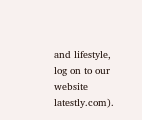and lifestyle, log on to our website latestly.com).